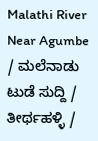Malathi River Near Agumbe / ಮಲೆನಾಡು ಟುಡೆ ಸುದ್ದಿ / ತೀರ್ಥಹಳ್ಳಿ /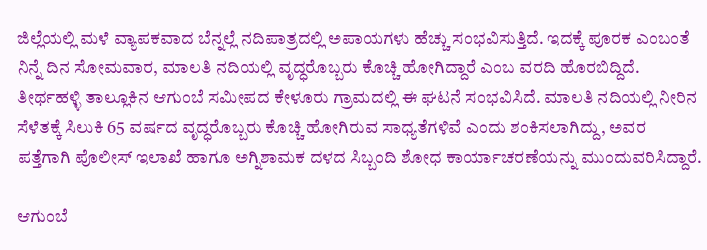ಜಿಲ್ಲೆಯಲ್ಲಿ ಮಳೆ ವ್ಯಾಪಕವಾದ ಬೆನ್ನಲ್ಲೆ ನದಿಪಾತ್ರದಲ್ಲಿ ಅಪಾಯಗಳು ಹೆಚ್ಚು ಸಂಭವಿಸುತ್ತಿದೆ. ಇದಕ್ಕೆ ಪೂರಕ ಎಂಬಂತೆ ನಿನ್ನೆ ದಿನ ಸೋಮವಾರ, ಮಾಲತಿ ನದಿಯಲ್ಲಿ ವೃದ್ಧರೊಬ್ಬರು ಕೊಚ್ಚಿ ಹೋಗಿದ್ದಾರೆ ಎಂಬ ವರದಿ ಹೊರಬಿದ್ದಿದೆ.
ತೀರ್ಥಹಳ್ಳಿ ತಾಲ್ಲೂಕಿನ ಆಗುಂಬೆ ಸಮೀಪದ ಕೇಳೂರು ಗ್ರಾಮದಲ್ಲಿ ಈ ಘಟನೆ ಸಂಭವಿಸಿದೆ. ಮಾಲತಿ ನದಿಯಲ್ಲಿ ನೀರಿನ ಸೆಳೆತಕ್ಕೆ ಸಿಲುಕಿ 65 ವರ್ಷದ ವೃದ್ಧರೊಬ್ಬರು ಕೊಚ್ಚಿ ಹೋಗಿರುವ ಸಾಧ್ಯತೆಗಳಿವೆ ಎಂದು ಶಂಕಿಸಲಾಗಿದ್ದು, ಅವರ ಪತ್ತೆಗಾಗಿ ಪೊಲೀಸ್ ಇಲಾಖೆ ಹಾಗೂ ಅಗ್ನಿಶಾಮಕ ದಳದ ಸಿಬ್ಬಂದಿ ಶೋಧ ಕಾರ್ಯಾಚರಣೆಯನ್ನು ಮುಂದುವರಿಸಿದ್ದಾರೆ.

ಆಗುಂಬೆ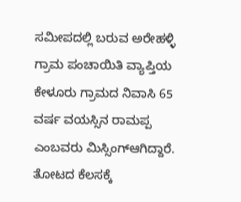ಸಮೀಪದಲ್ಲಿ ಬರುವ ಅರೇಹಳ್ಳಿ ಗ್ರಾಮ ಪಂಚಾಯಿತಿ ವ್ಯಾಪ್ತಿಯ ಕೇಳೂರು ಗ್ರಾಮದ ನಿವಾಸಿ 65 ವರ್ಷ ವಯಸ್ಸಿನ ರಾಮಪ್ಪ ಎಂಬವರು ಮಿಸ್ಸಿಂಗ್ಆಗಿದ್ದಾರೆ. ತೋಟದ ಕೆಲಸಕ್ಕೆ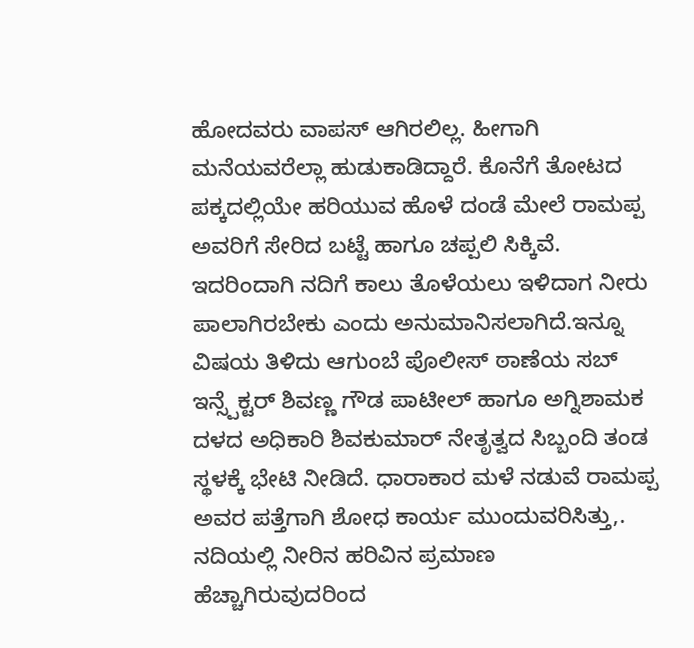ಹೋದವರು ವಾಪಸ್ ಆಗಿರಲಿಲ್ಲ. ಹೀಗಾಗಿ ಮನೆಯವರೆಲ್ಲಾ ಹುಡುಕಾಡಿದ್ದಾರೆ. ಕೊನೆಗೆ ತೋಟದ ಪಕ್ಕದಲ್ಲಿಯೇ ಹರಿಯುವ ಹೊಳೆ ದಂಡೆ ಮೇಲೆ ರಾಮಪ್ಪ ಅವರಿಗೆ ಸೇರಿದ ಬಟ್ಟೆ ಹಾಗೂ ಚಪ್ಪಲಿ ಸಿಕ್ಕಿವೆ.
ಇದರಿಂದಾಗಿ ನದಿಗೆ ಕಾಲು ತೊಳೆಯಲು ಇಳಿದಾಗ ನೀರು ಪಾಲಾಗಿರಬೇಕು ಎಂದು ಅನುಮಾನಿಸಲಾಗಿದೆ.ಇನ್ನೂ ವಿಷಯ ತಿಳಿದು ಆಗುಂಬೆ ಪೊಲೀಸ್ ಠಾಣೆಯ ಸಬ್ ಇನ್ಸ್ಪೆಕ್ಟರ್ ಶಿವಣ್ಣ ಗೌಡ ಪಾಟೀಲ್ ಹಾಗೂ ಅಗ್ನಿಶಾಮಕ ದಳದ ಅಧಿಕಾರಿ ಶಿವಕುಮಾರ್ ನೇತೃತ್ವದ ಸಿಬ್ಬಂದಿ ತಂಡ ಸ್ಥಳಕ್ಕೆ ಭೇಟಿ ನೀಡಿದೆ. ಧಾರಾಕಾರ ಮಳೆ ನಡುವೆ ರಾಮಪ್ಪ ಅವರ ಪತ್ತೆಗಾಗಿ ಶೋಧ ಕಾರ್ಯ ಮುಂದುವರಿಸಿತ್ತು,. ನದಿಯಲ್ಲಿ ನೀರಿನ ಹರಿವಿನ ಪ್ರಮಾಣ ಹೆಚ್ಚಾಗಿರುವುದರಿಂದ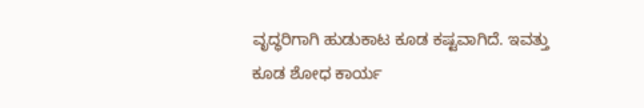ವೃದ್ಧರಿಗಾಗಿ ಹುಡುಕಾಟ ಕೂಡ ಕಷ್ಟವಾಗಿದೆ. ಇವತ್ತು ಕೂಡ ಶೋಧ ಕಾರ್ಯ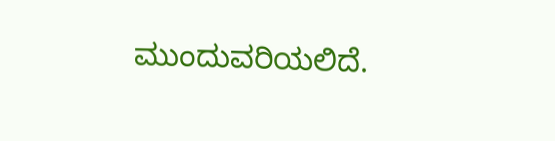ಮುಂದುವರಿಯಲಿದೆ.